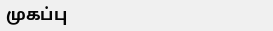முகப்பு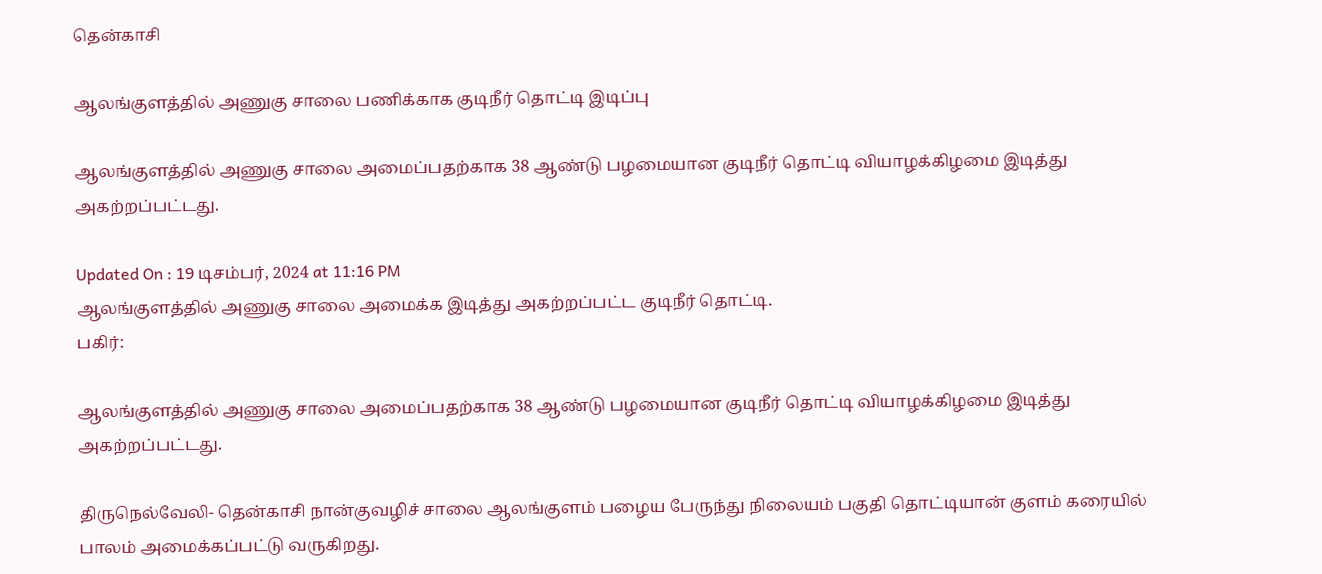தென்காசி

ஆலங்குளத்தில் அணுகு சாலை பணிக்காக குடிநீர் தொட்டி இடிப்பு

ஆலங்குளத்தில் அணுகு சாலை அமைப்பதற்காக 38 ஆண்டு பழமையான குடிநீர் தொட்டி வியாழக்கிழமை இடித்து அகற்றப்பட்டது.

Updated On : 19 டிசம்பர், 2024 at 11:16 PM
ஆலங்குளத்தில் அணுகு சாலை அமைக்க இடித்து அகற்றப்பட்ட குடிநீர் தொட்டி.
பகிர்:

ஆலங்குளத்தில் அணுகு சாலை அமைப்பதற்காக 38 ஆண்டு பழமையான குடிநீர் தொட்டி வியாழக்கிழமை இடித்து அகற்றப்பட்டது.

திருநெல்வேலி- தென்காசி நான்குவழிச் சாலை ஆலங்குளம் பழைய பேருந்து நிலையம் பகுதி தொட்டியான் குளம் கரையில் பாலம் அமைக்கப்பட்டு வருகிறது.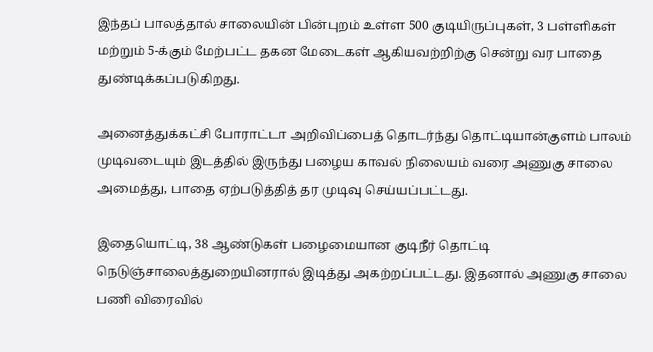இந்தப் பாலத்தால் சாலையின் பின்புறம் உள்ள 500 குடியிருப்புகள், 3 பள்ளிகள் மற்றும் 5-க்கும் மேற்பட்ட தகன மேடைகள் ஆகியவற்றிற்கு சென்று வர பாதை துண்டிக்கப்படுகிறது.

அனைத்துக்கட்சி போராட்டா அறிவிப்பைத் தொடர்ந்து தொட்டியான்குளம் பாலம் முடிவடையும் இடத்தில் இருந்து பழைய காவல் நிலையம் வரை அணுகு சாலை அமைத்து, பாதை ஏற்படுத்தித் தர முடிவு செய்யப்பட்டது.

இதையொட்டி, 38 ஆண்டுகள் பழைமையான குடிநீர் தொட்டி நெடுஞ்சாலைத்துறையினரால் இடித்து அகற்றப்பட்டது. இதனால் அணுகு சாலை பணி விரைவில்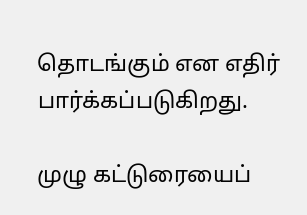தொடங்கும் என எதிர் பார்க்கப்படுகிறது.

முழு கட்டுரையைப்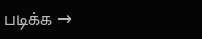படிக்க →